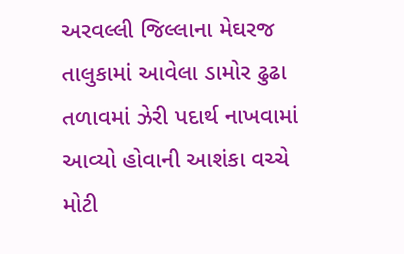અરવલ્લી જિલ્લાના મેઘરજ તાલુકામાં આવેલા ડામોર ઢુઢા તળાવમાં ઝેરી પદાર્થ નાખવામાં આવ્યો હોવાની આશંકા વચ્ચે મોટી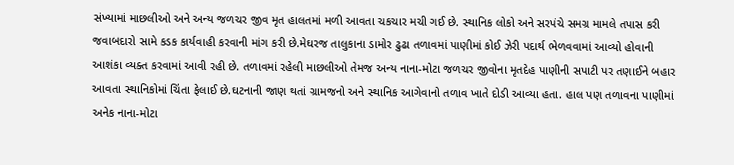સંખ્યામાં માછલીઓ અને અન્ય જળચર જીવ મૃત હાલતમાં મળી આવતા ચકચાર મચી ગઈ છે. સ્થાનિક લોકો અને સરપંચે સમગ્ર મામલે તપાસ કરી જવાબદારો સામે કડક કાર્યવાહી કરવાની માંગ કરી છે.મેઘરજ તાલુકાના ડામોર ઢુઢા તળાવમાં પાણીમાં કોઈ ઝેરી પદાર્થ ભેળવવામાં આવ્યો હોવાની આશંકા વ્યક્ત કરવામાં આવી રહી છે. તળાવમાં રહેલી માછલીઓ તેમજ અન્ય નાના-મોટા જળચર જીવોના મૃતદેહ પાણીની સપાટી પર તણાઈને બહાર આવતા સ્થાનિકોમાં ચિંતા ફેલાઈ છે.ઘટનાની જાણ થતાં ગ્રામજનો અને સ્થાનિક આગેવાનો તળાવ ખાતે દોડી આવ્યા હતા. હાલ પણ તળાવના પાણીમાં અનેક નાના-મોટા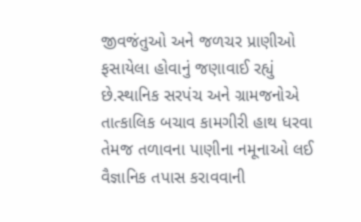જીવજંતુઓ અને જળચર પ્રાણીઓ ફસાયેલા હોવાનું જણાવાઈ રહ્યું છે.સ્થાનિક સરપંચ અને ગ્રામજનોએ તાત્કાલિક બચાવ કામગીરી હાથ ધરવા તેમજ તળાવના પાણીના નમૂનાઓ લઈ વૈજ્ઞાનિક તપાસ કરાવવાની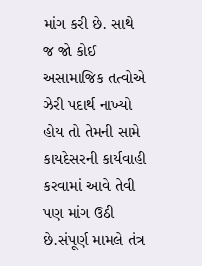માંગ કરી છે. સાથે જ જો કોઈ અસામાજિક તત્વોએ ઝેરી પદાર્થ નાખ્યો હોય તો તેમની સામે કાયદેસરની કાર્યવાહી કરવામાં આવે તેવી પણ માંગ ઉઠી છે.સંપૂર્ણ મામલે તંત્ર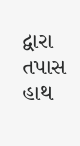દ્વારા તપાસ હાથ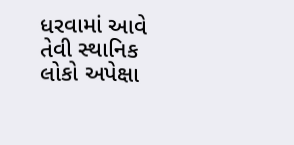ધરવામાં આવે તેવી સ્થાનિક લોકો અપેક્ષા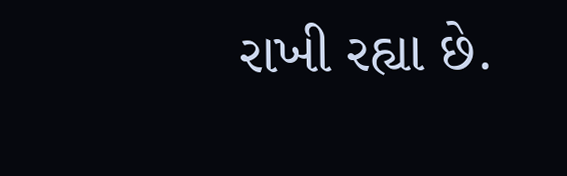રાખી રહ્યા છે.